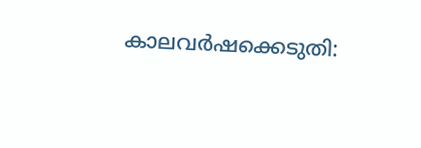കാലവര്‍ഷക്കെടുതി: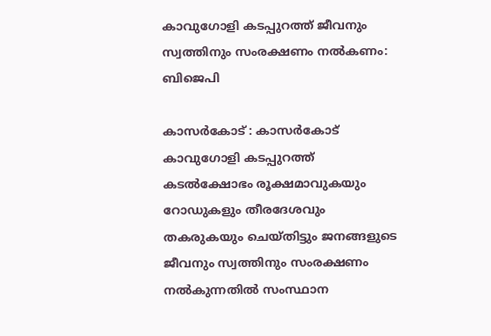കാവുഗോളി കടപ്പുറത്ത് ജീവനും സ്വത്തിനും സംരക്ഷണം നല്‍കണം: ബിജെപി

കാസര്‍കോട് : കാസര്‍കോട് കാവുഗോളി കടപ്പുറത്ത് കടല്‍ക്ഷോഭം രൂക്ഷമാവുകയും റോഡുകളും തീരദേശവും തകരുകയും ചെയ്തിട്ടും ജനങ്ങളുടെ ജീവനും സ്വത്തിനും സംരക്ഷണം നല്‍കുന്നതില്‍ സംസ്ഥാന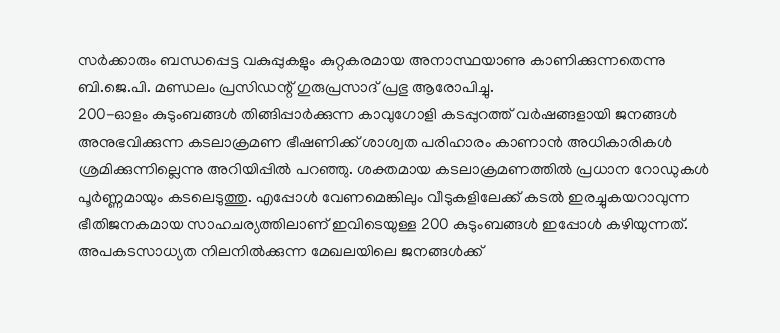സര്‍ക്കാരും ബന്ധപ്പെട്ട വകുപ്പുകളും കുറ്റകരമായ അനാസ്ഥയാണു കാണിക്കുന്നതെന്നു ബി.ജെ.പി. മണ്ഡലം പ്രസിഡന്റ് ഗുരുപ്രസാദ് പ്രഭു ആരോപിച്ചു.
200-ഓളം കുടുംബങ്ങള്‍ തിങ്ങിപ്പാര്‍ക്കുന്ന കാവുഗോളി കടപ്പുറത്ത് വര്‍ഷങ്ങളായി ജനങ്ങള്‍ അനുഭവിക്കുന്ന കടലാക്രമണ ഭീഷണിക്ക് ശാശ്വത പരിഹാരം കാണാന്‍ അധികാരികള്‍ ശ്രമിക്കുന്നില്ലെന്നു അറിയിപ്പില്‍ പറഞ്ഞു. ശക്തമായ കടലാക്രമണത്തില്‍ പ്രധാന റോഡുകള്‍ പൂര്‍ണ്ണമായും കടലെടുത്തു. എപ്പോള്‍ വേണമെങ്കിലും വീടുകളിലേക്ക് കടല്‍ ഇരച്ചുകയറാവുന്ന ഭീതിജനകമായ സാഹചര്യത്തിലാണ് ഇവിടെയുള്ള 200 കുടുംബങ്ങള്‍ ഇപ്പോള്‍ കഴിയുന്നത്.
അപകടസാധ്യത നിലനില്‍ക്കുന്ന മേഖലയിലെ ജനങ്ങള്‍ക്ക്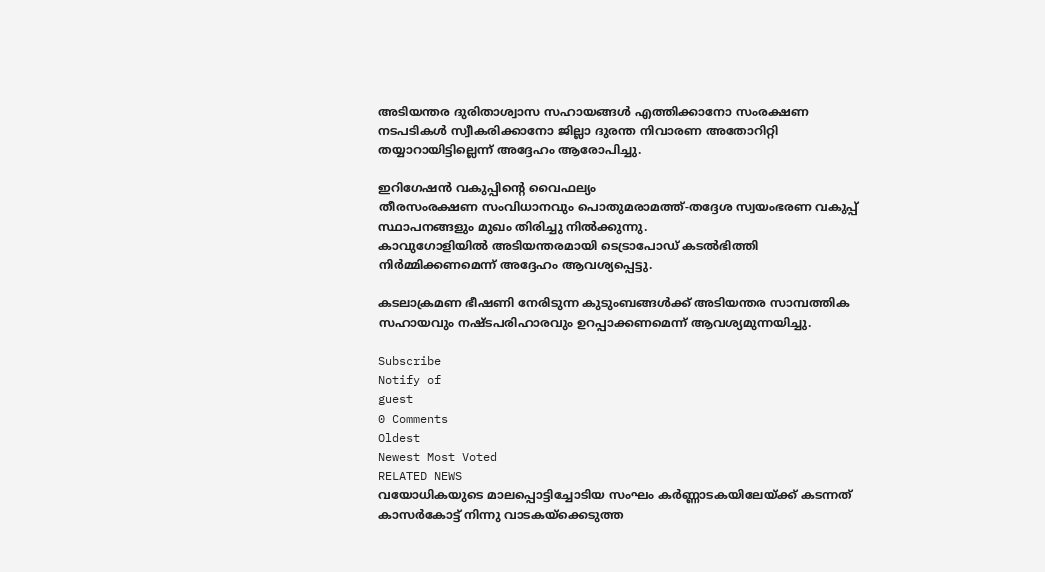അടിയന്തര ദുരിതാശ്വാസ സഹായങ്ങള്‍ എത്തിക്കാനോ സംരക്ഷണ നടപടികള്‍ സ്വീകരിക്കാനോ ജില്ലാ ദുരന്ത നിവാരണ അതോറിറ്റി തയ്യാറായിട്ടില്ലെന്ന് അദ്ദേഹം ആരോപിച്ചു.

ഇറിഗേഷന്‍ വകുപ്പിന്റെ വൈഫല്യം
തീരസംരക്ഷണ സംവിധാനവും പൊതുമരാമത്ത്-തദ്ദേശ സ്വയംഭരണ വകുപ്പ് സ്ഥാപനങ്ങളും മുഖം തിരിച്ചു നില്‍ക്കുന്നു.
കാവുഗോളിയില്‍ അടിയന്തരമായി ടെട്രാപോഡ് കടല്‍ഭിത്തി നിര്‍മ്മിക്കണമെന്ന് അദ്ദേഹം ആവശ്യപ്പെട്ടു.

കടലാക്രമണ ഭീഷണി നേരിടുന്ന കുടുംബങ്ങള്‍ക്ക് അടിയന്തര സാമ്പത്തിക സഹായവും നഷ്ടപരിഹാരവും ഉറപ്പാക്കണമെന്ന് ആവശ്യമുന്നയിച്ചു.

Subscribe
Notify of
guest
0 Comments
Oldest
Newest Most Voted
RELATED NEWS
വയോധികയുടെ മാലപ്പൊട്ടിച്ചോടിയ സംഘം കര്‍ണ്ണാടകയിലേയ്ക്ക് കടന്നത് കാസര്‍കോട്ട് നിന്നു വാടകയ്‌ക്കെടുത്ത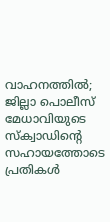വാഹനത്തില്‍; ജില്ലാ പൊലീസ് മേധാവിയുടെ സ്‌ക്വാഡിന്റെ സഹായത്തോടെ പ്രതികള്‍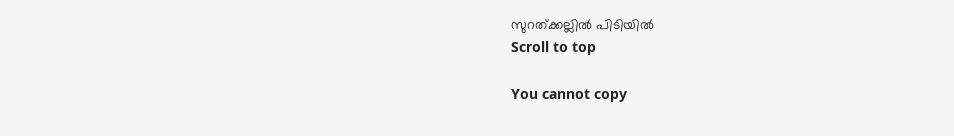സുറത്ക്കല്ലിൽ പിടിയില്‍
Scroll to top

You cannot copy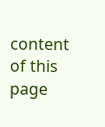content of this page